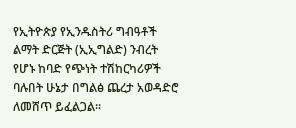የኢትዮጵያ የኢንዱስትሪ ግብዓቶች ልማት ድርጅት (ኢኢግልድ) ንብረት የሆኑ ከባድ የጭነት ተሽከርካሪዎች ባሉበት ሁኔታ በግልፅ ጨረታ አወዳድሮ ለመሸጥ ይፈልጋል፡፡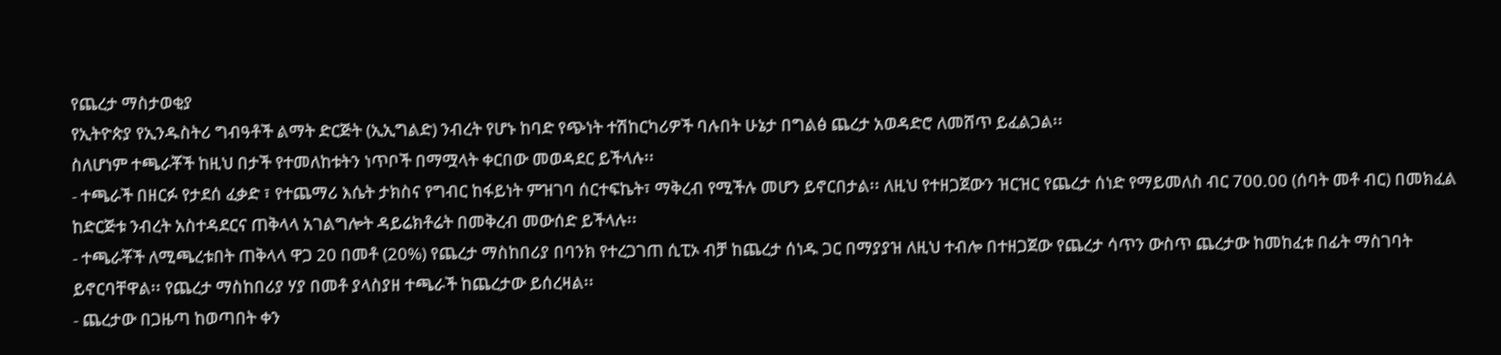የጨረታ ማስታወቂያ
የኢትዮጵያ የኢንዱስትሪ ግብዓቶች ልማት ድርጅት (ኢኢግልድ) ንብረት የሆኑ ከባድ የጭነት ተሽከርካሪዎች ባሉበት ሁኔታ በግልፅ ጨረታ አወዳድሮ ለመሸጥ ይፈልጋል፡፡
ስለሆነም ተጫራቾች ከዚህ በታች የተመለከቱትን ነጥቦች በማሟላት ቀርበው መወዳደር ይችላሉ፡፡
- ተጫራች በዘርፉ የታደሰ ፈቃድ ፣ የተጨማሪ እሴት ታክስና የግብር ከፋይነት ምዝገባ ሰርተፍኬት፣ ማቅረብ የሚችሉ መሆን ይኖርበታል፡፡ ለዚህ የተዘጋጀውን ዝርዝር የጨረታ ሰነድ የማይመለስ ብር 700.00 (ሰባት መቶ ብር) በመክፈል ከድርጅቱ ንብረት አስተዳደርና ጠቅላላ አገልግሎት ዳይሬክቶሬት በመቅረብ መውሰድ ይችላሉ፡፡
- ተጫራቾች ለሚጫረቱበት ጠቅላላ ዋጋ 20 በመቶ (20%) የጨረታ ማስከበሪያ በባንክ የተረጋገጠ ሲፒኦ ብቻ ከጨረታ ሰነዱ ጋር በማያያዝ ለዚህ ተብሎ በተዘጋጀው የጨረታ ሳጥን ውስጥ ጨረታው ከመከፈቱ በፊት ማስገባት ይኖርባቸዋል፡፡ የጨረታ ማስከበሪያ ሃያ በመቶ ያላስያዘ ተጫራች ከጨረታው ይሰረዛል፡፡
- ጨረታው በጋዜጣ ከወጣበት ቀን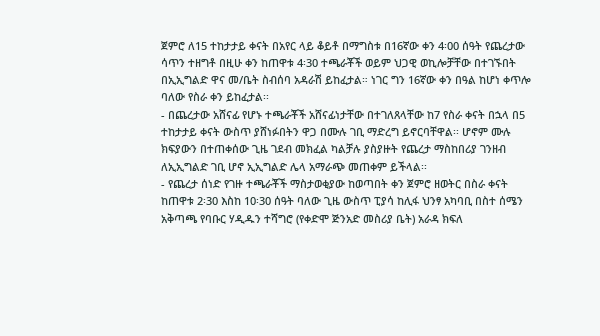ጀምሮ ለ15 ተከታታይ ቀናት በአየር ላይ ቆይቶ በማግስቱ በ16ኛው ቀን 4፡00 ሰዓት የጨረታው ሳጥን ተዘግቶ በዚሁ ቀን ከጠዋቱ 4፡30 ተጫራቾች ወይም ህጋዊ ወኪሎቻቸው በተገኙበት በኢኢግልድ ዋና መ/ቤት ስብሰባ አዳራሽ ይከፈታል። ነገር ግን 16ኛው ቀን በዓል ከሆነ ቀጥሎ ባለው የስራ ቀን ይከፈታል፡፡
- በጨረታው አሸናፊ የሆኑ ተጫራቾች አሸናፊነታቸው በተገለጸላቸው ከ7 የስራ ቀናት በኋላ በ5 ተከታታይ ቀናት ውስጥ ያሸነፉበትን ዋጋ በሙሉ ገቢ ማድረግ ይኖርባቸዋል፡፡ ሆኖም ሙሉ ክፍያውን በተጠቀሰው ጊዜ ገደብ መክፈል ካልቻሉ ያስያዙት የጨረታ ማስከበሪያ ገንዘብ ለኢኢግልድ ገቢ ሆኖ ኢኢግልድ ሌላ አማራጭ መጠቀም ይችላል፡፡
- የጨረታ ሰነድ የገዙ ተጫራቾች ማስታወቂያው ከወጣበት ቀን ጀምሮ ዘወትር በስራ ቀናት ከጠዋቱ 2፡30 እስከ 10፡30 ሰዓት ባለው ጊዜ ውስጥ ፒያሳ ከሊፋ ህንፃ አካባቢ በስተ ሰሜን አቅጣጫ የባቡር ሃዲዱን ተሻግሮ (የቀድሞ ጅንአድ መስሪያ ቤት) አራዳ ክፍለ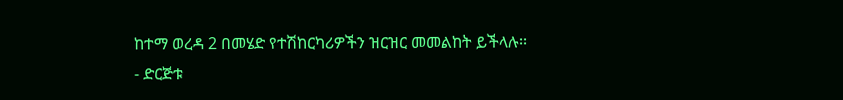ከተማ ወረዳ 2 በመሄድ የተሽከርካሪዎችን ዝርዝር መመልከት ይችላሉ፡፡
- ድርጅቱ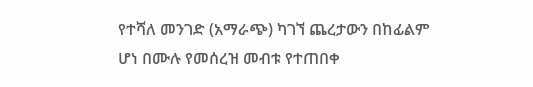የተሻለ መንገድ (አማራጭ) ካገኘ ጨረታውን በከፊልም ሆነ በሙሉ የመሰረዝ መብቱ የተጠበቀ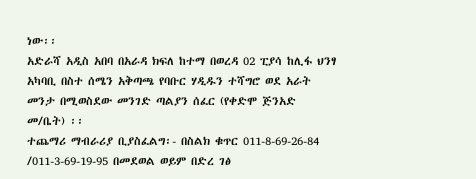ነው፡፡
አድራሻ አዲስ አበባ በአራዳ ክፍለ ከተማ በወረዳ 02 ፒያሳ ከሊፋ ህንፃ አካባቢ በስተ ሰሜን አቅጣጫ የባቡር ሃዲዱን ተሻግሮ ወደ አራት መንታ በሚወስደው መንገድ ጣልያን ሰፈር (የቀድሞ ጅንአድ መ/ቤት) ፡፡
ተጨማሪ ማብራሪያ ቢያስፈልግ፡- በስልክ ቁጥር 011-8-69-26-84 /011-3-69-19-95 በመደወል ወይም በድረ ገፅ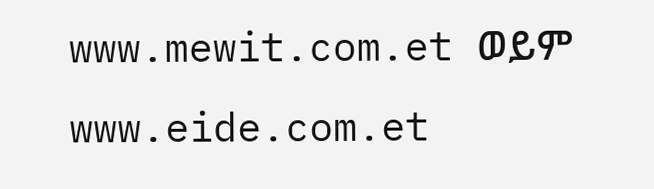www.mewit.com.et ወይም www.eide.com.et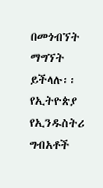በመጎብኘት ማግኘት ይችላሉ፡፡
የኢትዮጵያ የኢንዱስትሪ ግብአቶች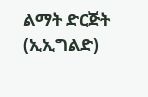ልማት ድርጅት (ኢኢግልድ)